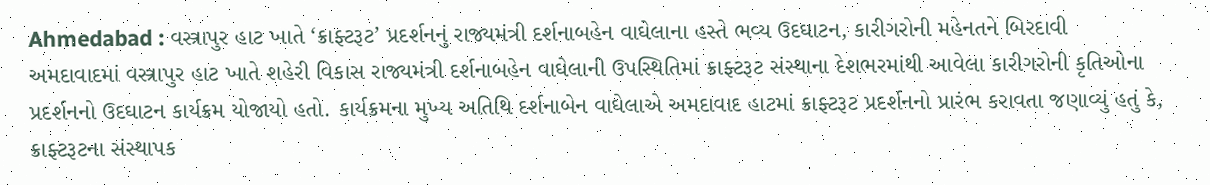Ahmedabad : વસ્ત્રાપુર હાટ ખાતે ‘ક્રાફ્ટરૂટ’ પ્રદર્શનનું રાજ્યમંત્રી દર્શનાબહેન વાઘેલાના હસ્તે ભવ્ય ઉદઘાટન, કારીગરોની મહેનતને બિરદાવી
અમદાવાદમાં વસ્ત્રાપુર હાટ ખાતે શહેરી વિકાસ રાજ્યમંત્રી દર્શનાબહેન વાઘેલાની ઉપસ્થિતિમાં ક્રાફ્ટરૂટ સંસ્થાના દેશભરમાંથી આવેલા કારીગરોની કૃતિઓના પ્રદર્શનનો ઉદઘાટન કાર્યક્રમ યોજાયો હતો. કાર્યક્રમના મુખ્ય અતિથિ દર્શનાબેન વાઘેલાએ અમદાવાદ હાટમાં ક્રાફ્ટરૂટ પ્રદર્શનનો પ્રારંભ કરાવતા જણાવ્યું હતું કે, ક્રાફ્ટરૂટના સંસ્થાપક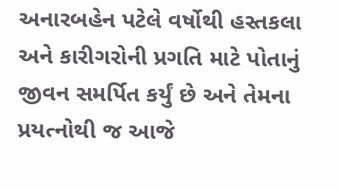અનારબહેન પટેલે વર્ષોથી હસ્તકલા અને કારીગરોની પ્રગતિ માટે પોતાનું જીવન સમર્પિત કર્યું છે અને તેમના પ્રયત્નોથી જ આજે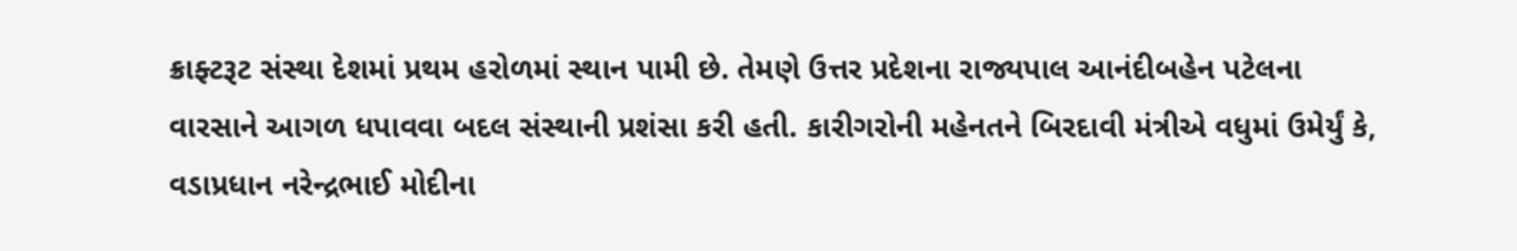ક્રાફ્ટરૂટ સંસ્થા દેશમાં પ્રથમ હરોળમાં સ્થાન પામી છે. તેમણે ઉત્તર પ્રદેશના રાજ્યપાલ આનંદીબહેન પટેલના વારસાને આગળ ધપાવવા બદલ સંસ્થાની પ્રશંસા કરી હતી. કારીગરોની મહેનતને બિરદાવી મંત્રીએ વધુમાં ઉમેર્યું કે, વડાપ્રધાન નરેન્દ્રભાઈ મોદીના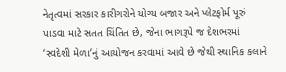નેતૃત્વમાં સરકાર કારીગરોને યોગ્ય બજાર અને પ્લેટફોર્મ પૂરું પાડવા માટે સતત ચિંતિત છે, જેના ભાગરૂપે જ દેશભરમાં ‘સ્વદેશી મેળા’નું આયોજન કરવામાં આવે છે જેથી સ્થાનિક કલાને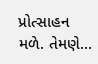પ્રોત્સાહન મળે. તેમણે…